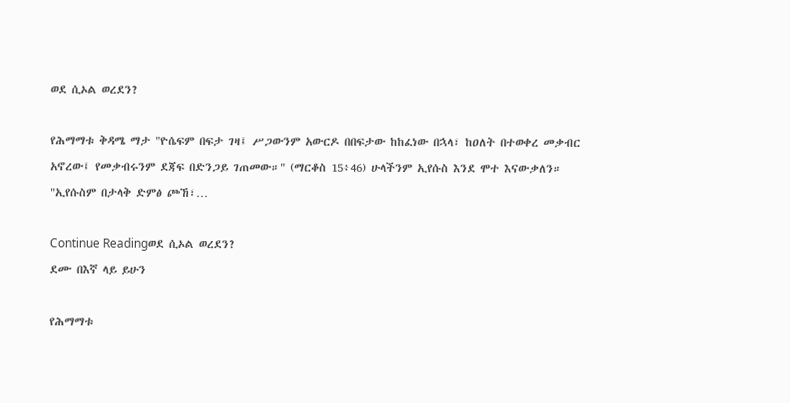ወደ ሲኦል ወረደን?

የሕማማቱ ቅዳሜ ማታ "ዮሴፍም በፍታ ገዛ፤ ሥጋውንም አውርዶ በበፍታው ከከፈነው በኋላ፣ ከዐለት በተወቀረ መቃብር አኖረው፤ የመቃብሩንም ደጃፍ በድንጋይ ገጠመው።" (ማርቆስ 15፥46) ሁላችንም ኢየሱስ እንደ ሞተ እናውቃለን። "ኢየሱስም በታላቅ ድምፅ ጮኸ፣…

Continue Readingወደ ሲኦል ወረደን?
ደሙ በእኛ ላይ ይሁን

የሕማማቱ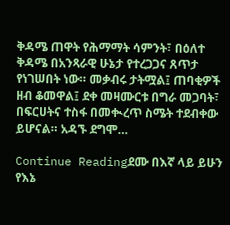ቅዳሜ ጠዋት የሕማማት ሳምንት፣ በዕለተ ቅዳሜ በአንጻራዊ ሁኔታ የተረጋጋና ጸጥታ የነገሠበት ነው። መቃብሩ ታትሟል፤ ጠባቂዎች ዘብ ቆመዋል፤ ደቀ መዛሙርቱ በግራ መጋባት፣ በፍርሀትና ተስፋ በመቊረጥ ስሜት ተደብቀው ይሆናል። አዳኙ ደግሞ…

Continue Readingደሙ በእኛ ላይ ይሁን
የእኔ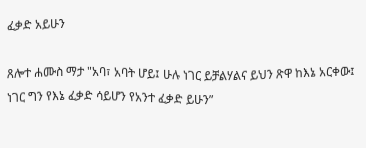ፈቃድ አይሁን

ጸሎተ ሐሙስ ማታ "አባ፣ አባት ሆይ፤ ሁሉ ነገር ይቻልሃልና ይህን ጽዋ ከእኔ አርቀው፤ ነገር ግን የእኔ ፈቃድ ሳይሆን የአንተ ፈቃድ ይሁን”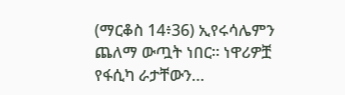(ማርቆስ 14፥36) ኢየሩሳሌምን ጨለማ ውጧት ነበር። ነዋሪዎቿ የፋሲካ ራታቸውን…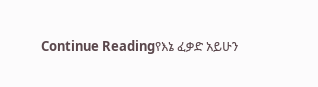Continue Readingየእኔ ፈቃድ አይሁን